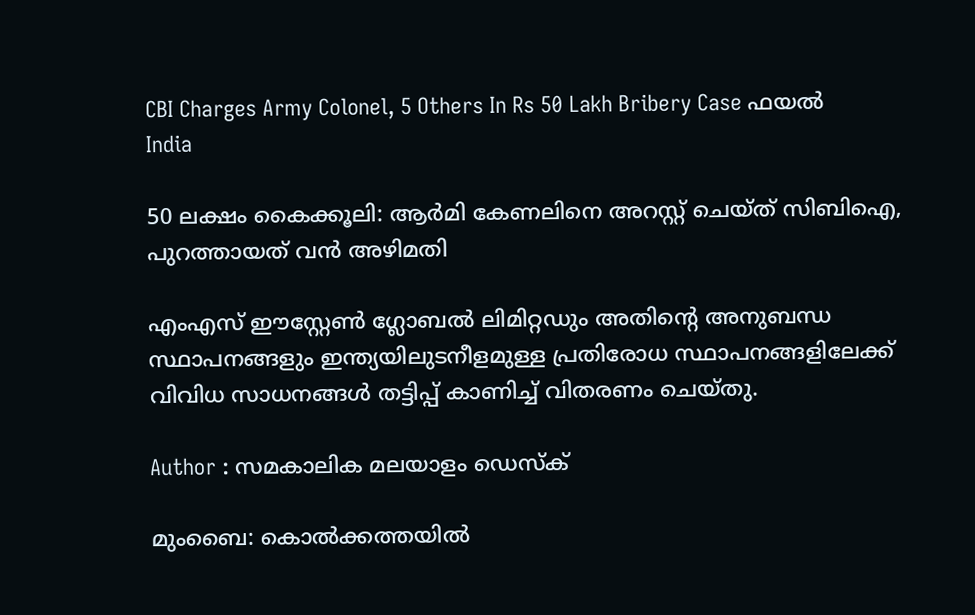CBI Charges Army Colonel, 5 Others In Rs 50 Lakh Bribery Case ഫയല്‍
India

50 ലക്ഷം കൈക്കൂലി: ആര്‍മി കേണലിനെ അറസ്റ്റ് ചെയ്ത് സിബിഐ, പുറത്തായത് വന്‍ അഴിമതി

എംഎസ് ഈസ്റ്റേണ്‍ ഗ്ലോബല്‍ ലിമിറ്റഡും അതിന്റെ അനുബന്ധ സ്ഥാപനങ്ങളും ഇന്ത്യയിലുടനീളമുള്ള പ്രതിരോധ സ്ഥാപനങ്ങളിലേക്ക് വിവിധ സാധനങ്ങള്‍ തട്ടിപ്പ് കാണിച്ച് വിതരണം ചെയ്തു.

Author : സമകാലിക മലയാളം ഡെസ്ക്

മുംബൈ: കൊല്‍ക്കത്തയില്‍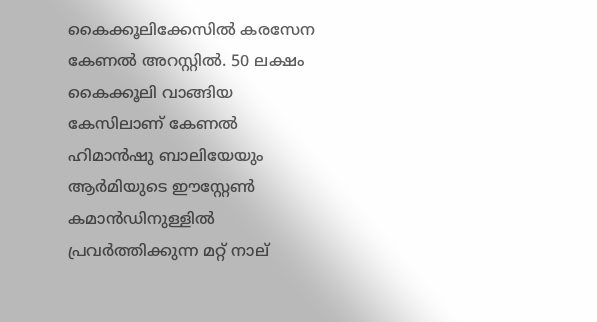കൈക്കൂലിക്കേസില്‍ കരസേന കേണല്‍ അറസ്റ്റില്‍. 50 ലക്ഷം കൈക്കൂലി വാങ്ങിയ കേസിലാണ് കേണല്‍ ഹിമാന്‍ഷു ബാലിയേയും ആര്‍മിയുടെ ഈസ്റ്റേണ്‍ കമാന്‍ഡിനുള്ളില്‍ പ്രവര്‍ത്തിക്കുന്ന മറ്റ് നാല്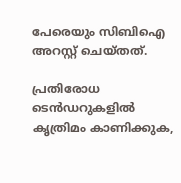പേരെയും സിബിഐ അറസ്റ്റ് ചെയ്തത്.

പ്രതിരോധ ടെന്‍ഡറുകളില്‍ കൃത്രിമം കാണിക്കുക,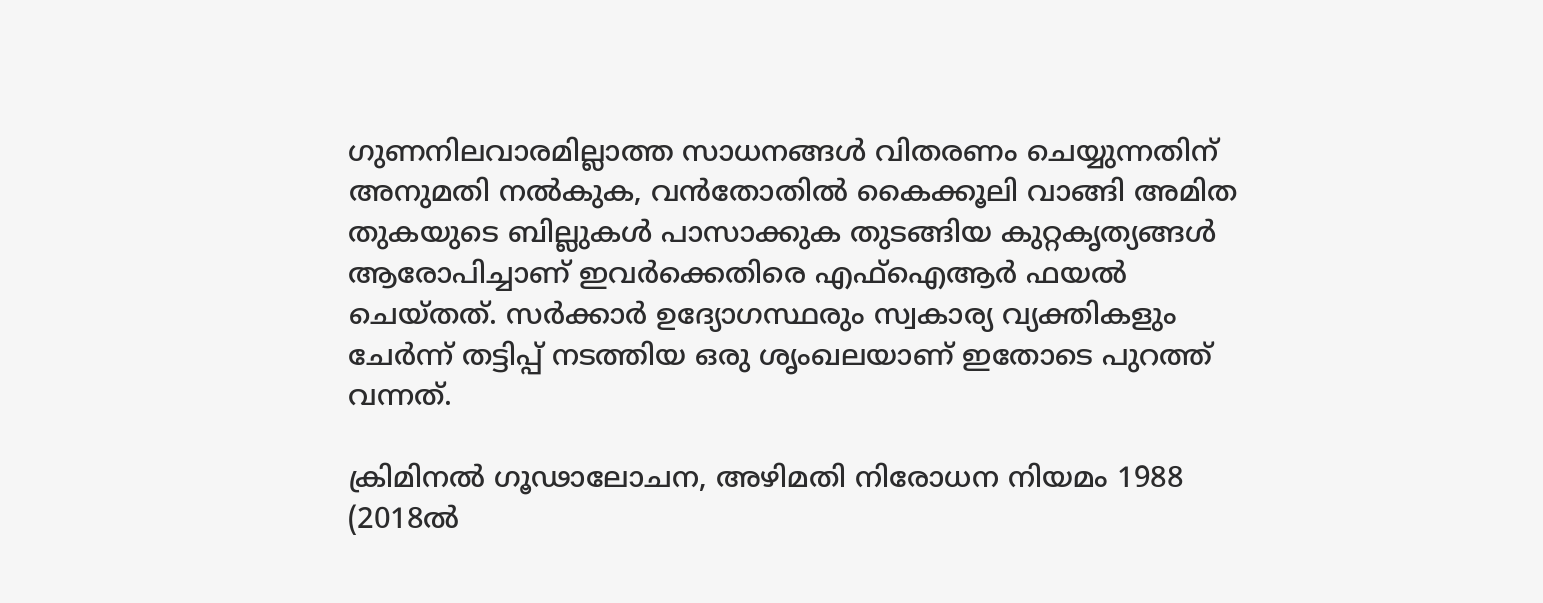ഗുണനിലവാരമില്ലാത്ത സാധനങ്ങള്‍ വിതരണം ചെയ്യുന്നതിന് അനുമതി നല്‍കുക, വന്‍തോതില്‍ കൈക്കൂലി വാങ്ങി അമിത തുകയുടെ ബില്ലുകള്‍ പാസാക്കുക തുടങ്ങിയ കുറ്റകൃത്യങ്ങള്‍ ആരോപിച്ചാണ് ഇവര്‍ക്കെതിരെ എഫ്‌ഐആര്‍ ഫയല്‍ ചെയ്തത്. സര്‍ക്കാര്‍ ഉദ്യോഗസ്ഥരും സ്വകാര്യ വ്യക്തികളും ചേര്‍ന്ന് തട്ടിപ്പ് നടത്തിയ ഒരു ശൃംഖലയാണ് ഇതോടെ പുറത്ത് വന്നത്.

ക്രിമിനല്‍ ഗൂഢാലോചന, അഴിമതി നിരോധന നിയമം 1988 (2018ല്‍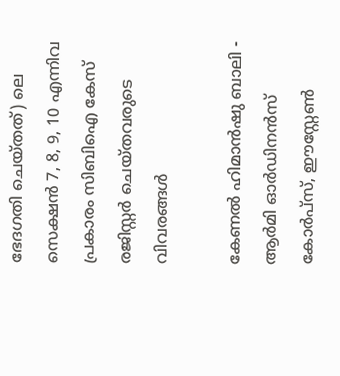ഭേദഗതി ചെയ്തത്) ലെ സെക്ഷന്‍ 7, 8, 9, 10 എന്നിവ പ്രകാരം സിബിഐ കേസ് രജിസ്റ്റര്‍ ചെയ്തവരുടെ വിവരങ്ങള്‍

കേണല്‍ ഹിമാന്‍ഷു ബാലി - ആര്‍മി ഓര്‍ഡിനന്‍സ് കോര്‍പ്‌സ്, ഈസ്റ്റേണ്‍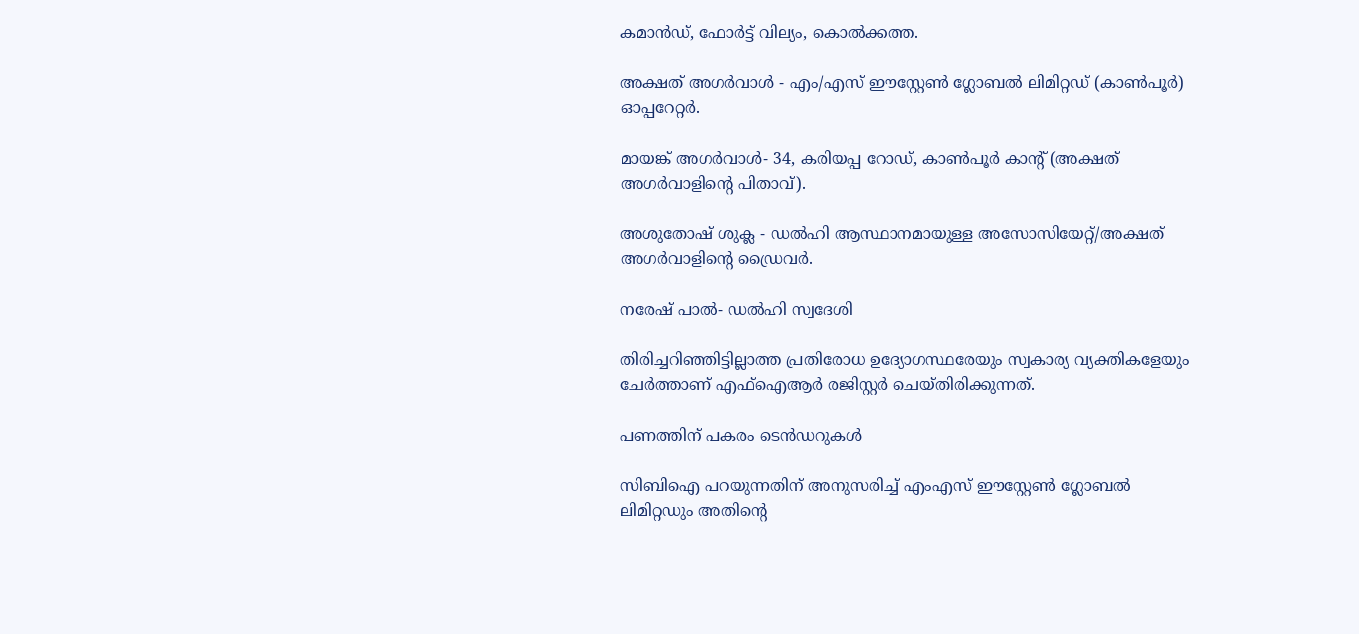കമാന്‍ഡ്, ഫോര്‍ട്ട് വില്യം, കൊല്‍ക്കത്ത.

അക്ഷത് അഗര്‍വാള്‍ - എം/എസ് ഈസ്റ്റേണ്‍ ഗ്ലോബല്‍ ലിമിറ്റഡ് (കാണ്‍പൂര്‍) ഓപ്പറേറ്റര്‍.

മായങ്ക് അഗര്‍വാള്‍- 34, കരിയപ്പ റോഡ്, കാണ്‍പൂര്‍ കാന്റ് (അക്ഷത് അഗര്‍വാളിന്റെ പിതാവ്).

അശുതോഷ് ശുക്ല - ഡല്‍ഹി ആസ്ഥാനമായുള്ള അസോസിയേറ്റ്/അക്ഷത് അഗര്‍വാളിന്റെ ഡ്രൈവര്‍.

നരേഷ് പാല്‍- ഡല്‍ഹി സ്വദേശി

തിരിച്ചറിഞ്ഞിട്ടില്ലാത്ത പ്രതിരോധ ഉദ്യോഗസ്ഥരേയും സ്വകാര്യ വ്യക്തികളേയും ചേര്‍ത്താണ് എഫ്‌ഐആര്‍ രജിസ്റ്റര്‍ ചെയ്തിരിക്കുന്നത്.

പണത്തിന് പകരം ടെന്‍ഡറുകള്‍

സിബിഐ പറയുന്നതിന് അനുസരിച്ച് എംഎസ് ഈസ്റ്റേണ്‍ ഗ്ലോബല്‍ ലിമിറ്റഡും അതിന്റെ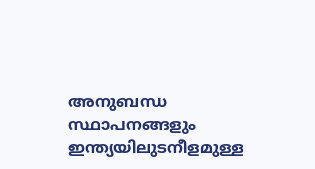അനുബന്ധ സ്ഥാപനങ്ങളും ഇന്ത്യയിലുടനീളമുള്ള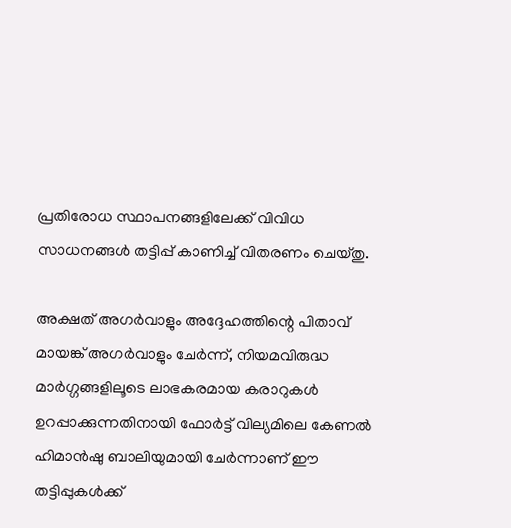പ്രതിരോധ സ്ഥാപനങ്ങളിലേക്ക് വിവിധ സാധനങ്ങള്‍ തട്ടിപ്പ് കാണിച്ച് വിതരണം ചെയ്തു.

അക്ഷത് അഗര്‍വാളും അദ്ദേഹത്തിന്റെ പിതാവ് മായങ്ക് അഗര്‍വാളും ചേര്‍ന്ന്, നിയമവിരുദ്ധ മാര്‍ഗ്ഗങ്ങളിലൂടെ ലാഭകരമായ കരാറുകള്‍ ഉറപ്പാക്കുന്നതിനായി ഫോര്‍ട്ട് വില്യമിലെ കേണല്‍ ഹിമാന്‍ഷു ബാലിയുമായി ചേര്‍ന്നാണ് ഈ തട്ടിപ്പുകള്‍ക്ക്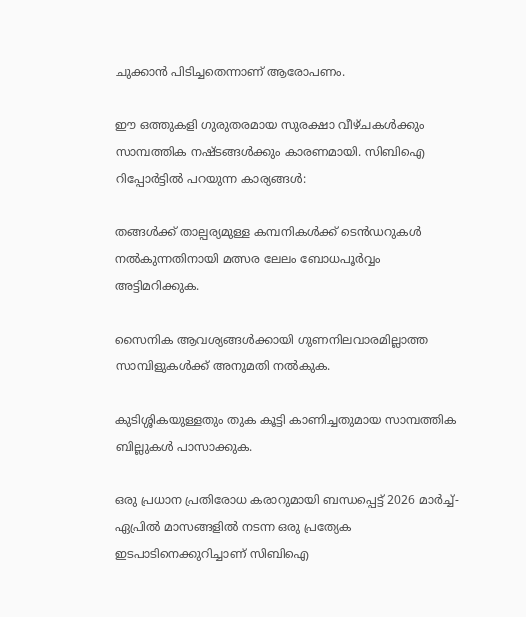ചുക്കാന്‍ പിടിച്ചതെന്നാണ് ആരോപണം.

ഈ ഒത്തുകളി ഗുരുതരമായ സുരക്ഷാ വീഴ്ചകള്‍ക്കും സാമ്പത്തിക നഷ്ടങ്ങള്‍ക്കും കാരണമായി. സിബിഐ റിപ്പോര്‍ട്ടില്‍ പറയുന്ന കാര്യങ്ങള്‍:

തങ്ങള്‍ക്ക് താല്പര്യമുള്ള കമ്പനികള്‍ക്ക് ടെന്‍ഡറുകള്‍ നല്‍കുന്നതിനായി മത്സര ലേലം ബോധപൂര്‍വ്വം അട്ടിമറിക്കുക.

സൈനിക ആവശ്യങ്ങള്‍ക്കായി ഗുണനിലവാരമില്ലാത്ത സാമ്പിളുകള്‍ക്ക് അനുമതി നല്‍കുക.

കുടിശ്ശികയുള്ളതും തുക കൂട്ടി കാണിച്ചതുമായ സാമ്പത്തിക ബില്ലുകള്‍ പാസാക്കുക.

ഒരു പ്രധാന പ്രതിരോധ കരാറുമായി ബന്ധപ്പെട്ട് 2026 മാര്‍ച്ച്-ഏപ്രില്‍ മാസങ്ങളില്‍ നടന്ന ഒരു പ്രത്യേക ഇടപാടിനെക്കുറിച്ചാണ് സിബിഐ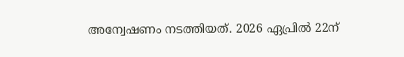അന്വേഷണം നടത്തിയത്. 2026 ഏപ്രില്‍ 22ന്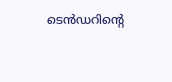ടെന്‍ഡറിന്റെ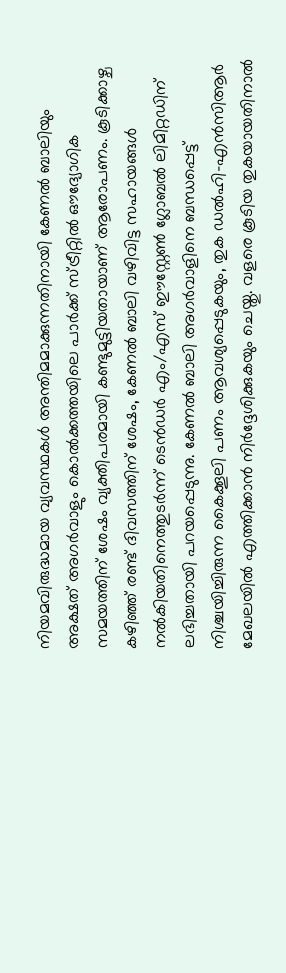നിയമവിരുദ്ധമായ വ്യവസ്ഥകള്‍ അന്തിമമാക്കുന്നതിനായി കേണല്‍ ബാലിയും അക്ഷത് അഗര്‍വാളും കൊല്‍ക്കത്തയിലെ പാര്‍ക്ക് സ്ട്രീറ്റില്‍ ഔദ്യോഗിക സമയത്തിന് ശേഷം വ്യക്തിപരമായി കണ്ടുമുട്ടിയതായാണ് ആരോപണം. കൂടിക്കാഴ്ച കഴിഞ്ഞ് രണ്ട് ദിവസത്തിന് ശേഷം, കേണല്‍ ബാലി വഴിവിട്ട സഹായങ്ങള്‍ നല്‍കിയതിനെത്തുടര്‍ന്ന് ടെന്‍ഡര്‍ എം/എസ് ഈസ്റ്റേണ്‍ ഗ്ലോബല്‍ ലിമിറ്റഡിന് ലഭിച്ചതായി പറയപ്പെടുന്നു. കേണല്‍ ബാലി അഗര്‍വാളിനെ ബന്ധപ്പെട്ട് നിശ്ചയിച്ചിരുന്ന കൈക്കൂലി പണം ആവശ്യപ്പെടുകയും, തുക ഡല്‍ഹി-എന്‍സിആര്‍ മേഖലയില്‍ എത്തിക്കാന്‍ നിര്‍ദ്ദേശിക്കുകയും ചെയ്തു. വളരെ കൂടിയ തുകയായതിനാല്‍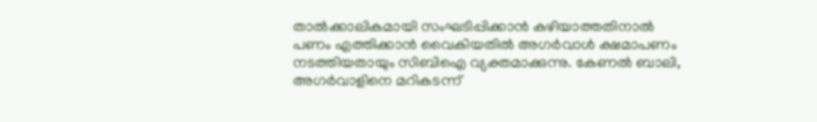താല്‍ക്കാലികമായി സംഘടിപ്പിക്കാന്‍ കഴിയാത്തതിനാല്‍ പണം എത്തിക്കാന്‍ വൈകിയതില്‍ അഗര്‍വാള്‍ ക്ഷമാപണം നടത്തിയതായും സിബിഐ വ്യക്തമാക്കുന്നു. കേണല്‍ ബാലി, അഗര്‍വാളിനെ മറികടന്ന്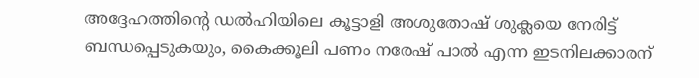അദ്ദേഹത്തിന്റെ ഡല്‍ഹിയിലെ കൂട്ടാളി അശുതോഷ് ശുക്ലയെ നേരിട്ട് ബന്ധപ്പെടുകയും, കൈക്കൂലി പണം നരേഷ് പാല്‍ എന്ന ഇടനിലക്കാരന്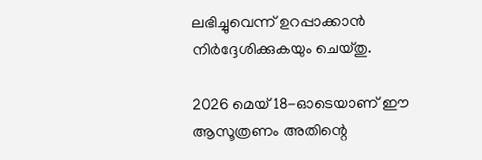ലഭിച്ചുവെന്ന് ഉറപ്പാക്കാന്‍ നിര്‍ദ്ദേശിക്കുകയും ചെയ്തു.

2026 മെയ് 18-ഓടെയാണ് ഈ ആസൂത്രണം അതിന്റെ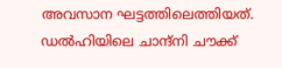അവസാന ഘട്ടത്തിലെത്തിയത്. ഡല്‍ഹിയിലെ ചാന്ദ്നി ചൗക്ക്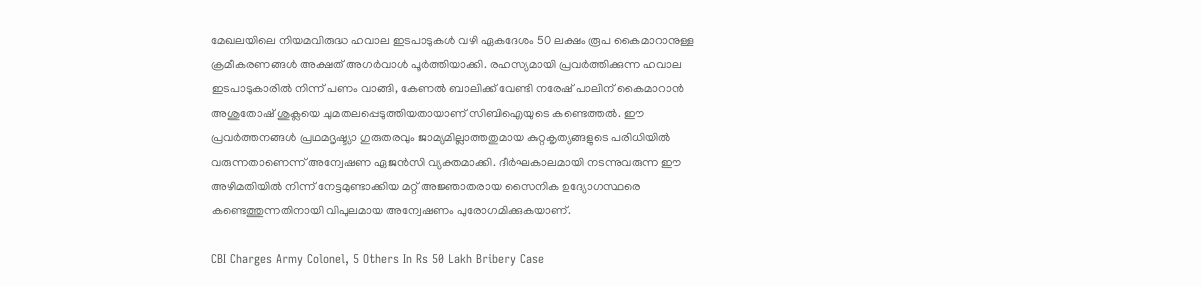മേഖലയിലെ നിയമവിരുദ്ധ ഹവാല ഇടപാടുകള്‍ വഴി ഏകദേശം 50 ലക്ഷം രൂപ കൈമാറാനുള്ള ക്രമീകരണങ്ങള്‍ അക്ഷത് അഗര്‍വാള്‍ പൂര്‍ത്തിയാക്കി. രഹസ്യമായി പ്രവര്‍ത്തിക്കുന്ന ഹവാല ഇടപാടുകാരില്‍ നിന്ന് പണം വാങ്ങി, കേണല്‍ ബാലിക്ക് വേണ്ടി നരേഷ് പാലിന് കൈമാറാന്‍ അശുതോഷ് ശുക്ലയെ ചുമതലപ്പെടുത്തിയതായാണ് സിബിഐയുടെ കണ്ടെത്തല്‍. ഈ പ്രവര്‍ത്തനങ്ങള്‍ പ്രഥമദൃഷ്ട്യാ ഗുരുതരവും ജാമ്യമില്ലാത്തതുമായ കുറ്റകൃത്യങ്ങളുടെ പരിധിയില്‍ വരുന്നതാണെന്ന് അന്വേഷണ ഏജന്‍സി വ്യക്തമാക്കി. ദീര്‍ഘകാലമായി നടന്നുവരുന്ന ഈ അഴിമതിയില്‍ നിന്ന് നേട്ടമുണ്ടാക്കിയ മറ്റ് അജ്ഞാതരായ സൈനിക ഉദ്യോഗസ്ഥരെ കണ്ടെത്തുന്നതിനായി വിപുലമായ അന്വേഷണം പുരോഗമിക്കുകയാണ്.

CBI Charges Army Colonel, 5 Others In Rs 50 Lakh Bribery Case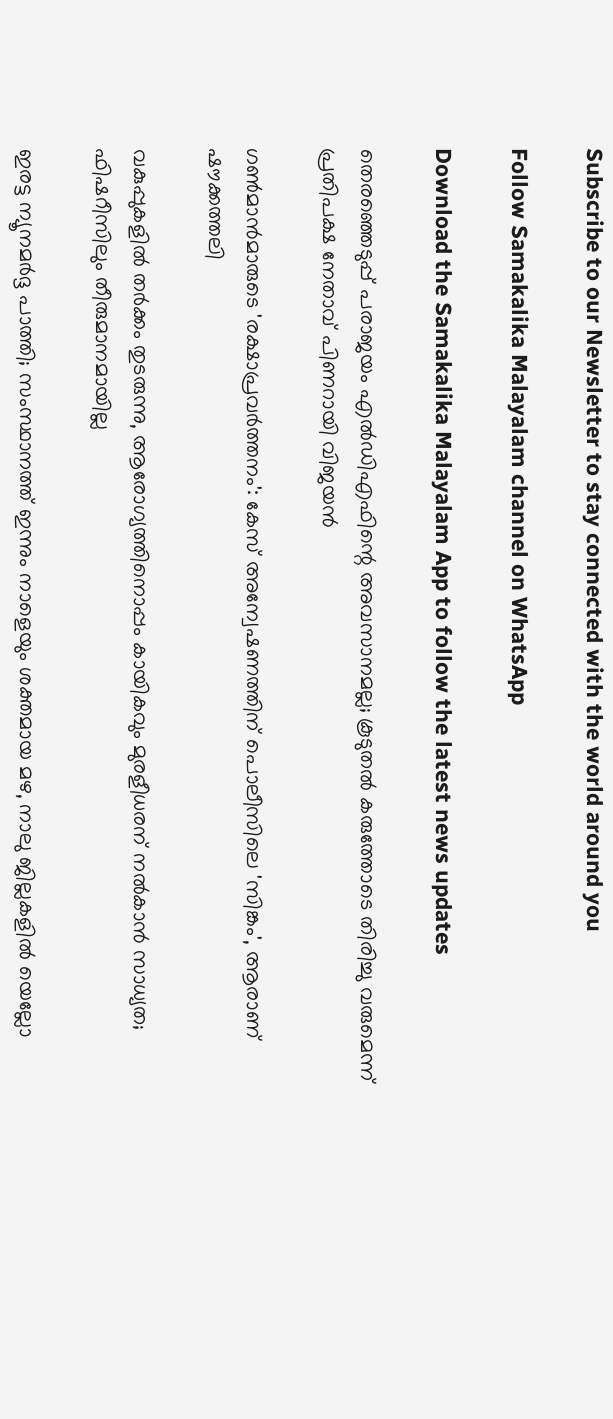Subscribe to our Newsletter to stay connected with the world around you

Follow Samakalika Malayalam channel on WhatsApp

Download the Samakalika Malayalam App to follow the latest news updates

തെരഞ്ഞെടുപ്പ് പരാജയം എൽഡിഎഫിന്റെ അവസാനമല്ല; കൂടുതൽ കരുത്തോടെ തിരിച്ചു വരുമെന്ന് പ്രതിപക്ഷ നേതാവ് പിണറായി വിജയൻ

ഗണ്‍മാന്‍മാരുടെ 'രക്ഷാപ്രവര്‍ത്തനം': കേസ് അന്വേഷണത്തിന് പൊലീസിലെ 'സിങ്കം', ആരാണ് ഷൗക്കത്തലി

വകുപ്പുകളില്‍ തര്‍ക്കം തുടരുന്നു, ആരോഗ്യത്തിനൊപ്പം കായികവും മുരളീധരന് നല്‍കാന്‍ സാധ്യത; ഫിഷറീസിലും തീരുമാനമായില്ല

ഇരട്ട ന്യൂനമര്‍ദ്ദ പാത്തി; സംസ്ഥാനത്ത് ഇന്നും നാളെയും ശക്തമായ മഴ, നാലു ജില്ലകളില്‍ യെല്ലോ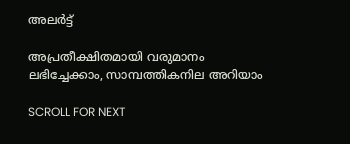അലര്‍ട്ട്

അപ്രതീക്ഷിതമായി വരുമാനം ലഭിച്ചേക്കാം, സാമ്പത്തികനില അറിയാം

SCROLL FOR NEXT